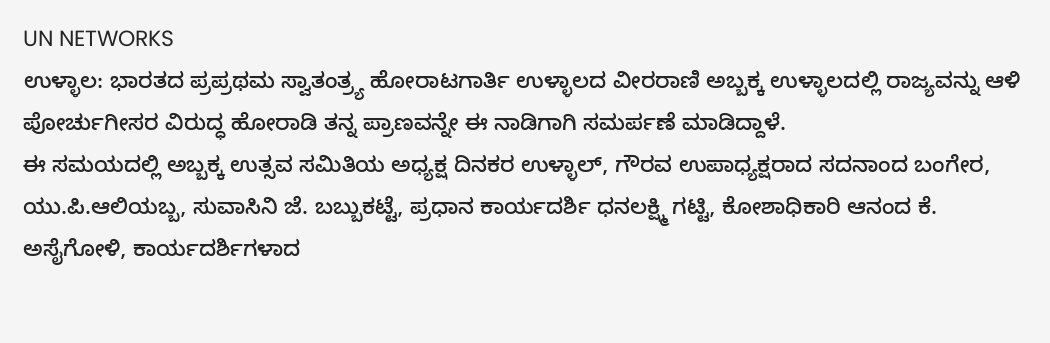UN NETWORKS
ಉಳ್ಳಾಲ: ಭಾರತದ ಪ್ರಪ್ರಥಮ ಸ್ವಾತಂತ್ರ್ಯ ಹೋರಾಟಗಾರ್ತಿ ಉಳ್ಳಾಲದ ವೀರರಾಣಿ ಅಬ್ಬಕ್ಕ ಉಳ್ಳಾಲದಲ್ಲಿ ರಾಜ್ಯವನ್ನು ಆಳಿ ಪೋರ್ಚುಗೀಸರ ವಿರುದ್ಧ ಹೋರಾಡಿ ತನ್ನ ಪ್ರಾಣವನ್ನೇ ಈ ನಾಡಿಗಾಗಿ ಸಮರ್ಪಣೆ ಮಾಡಿದ್ದಾಳೆ.
ಈ ಸಮಯದಲ್ಲಿ ಅಬ್ಬಕ್ಕ ಉತ್ಸವ ಸಮಿತಿಯ ಅಧ್ಯಕ್ಷ ದಿನಕರ ಉಳ್ಳಾಲ್, ಗೌರವ ಉಪಾಧ್ಯಕ್ಷರಾದ ಸದನಾಂದ ಬಂಗೇರ, ಯು.ಪಿ.ಆಲಿಯಬ್ಬ, ಸುವಾಸಿನಿ ಜೆ. ಬಬ್ಬುಕಟ್ಟೆ, ಪ್ರಧಾನ ಕಾರ್ಯದರ್ಶಿ ಧನಲಕ್ಷ್ಮಿ ಗಟ್ಟಿ, ಕೋಶಾಧಿಕಾರಿ ಆನಂದ ಕೆ. ಅಸೈಗೋಳಿ, ಕಾರ್ಯದರ್ಶಿಗಳಾದ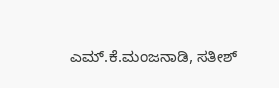ಎಮ್.ಕೆ.ಮಂಜನಾಡಿ, ಸತೀಶ್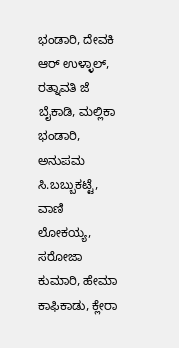ಭಂಡಾರಿ, ದೇವಕಿ ಆರ್ ಉಳ್ಳಾಲ್, ರತ್ನಾವತಿ ಜೆ ಬೈಕಾಡಿ, ಮಲ್ಲಿಕಾ ಭಂಡಾರಿ, ಅನುಪಮ ಸಿ.ಬಬ್ಬುಕಟ್ಟೆ, ವಾಣಿ ಲೋಕಯ್ಯ, ಸರೋಜಾ ಕುಮಾರಿ, ಹೇಮಾ ಕಾಫಿಕಾಡು, ಕ್ಲೇರಾ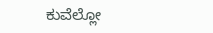ಕುವೆಲ್ಲೋ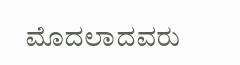ಮೊದಲಾದವರು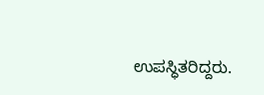ಉಪಸ್ಧಿತರಿದ್ದರು.